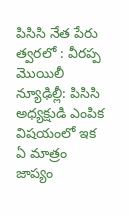పిసిసి నేత పేరు త్వరలో : వీరప్ప మొయిలీ
న్యూఢిల్లీ: పిసిసి అధ్యక్షుడి ఎంపిక విషయంలో ఇక ఏ మాత్రం జాప్యం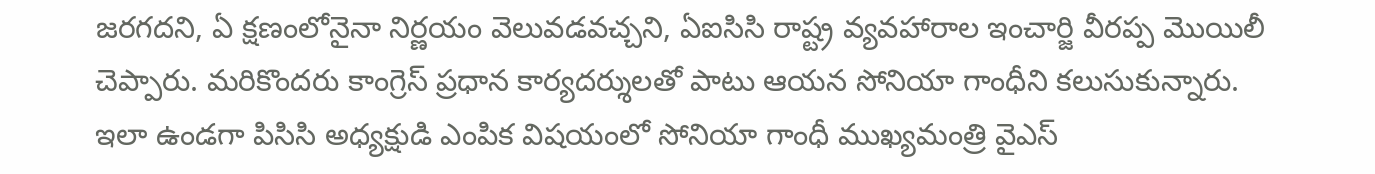జరగదని, ఏ క్షణంలోనైనా నిర్ణయం వెలువడవచ్చని, ఏఐసిసి రాష్ట్ర వ్యవహారాల ఇంచార్జి వీరప్ప మొయిలీ చెప్పారు. మరికొందరు కాంగ్రెస్ ప్రధాన కార్యదర్శులతో పాటు ఆయన సోనియా గాంధీని కలుసుకున్నారు.
ఇలా ఉండగా పిసిసి అధ్యక్షుడి ఎంపిక విషయంలో సోనియా గాంధీ ముఖ్యమంత్రి వైఎస్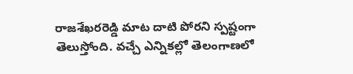రాజశేఖరరెడ్డి మాట దాటి పోరని స్పష్టంగా తెలుస్తోంది. వచ్చే ఎన్నికల్లో తెలంగాణలో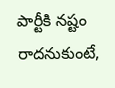పార్టీకి నష్టం రాదనుకుంటే,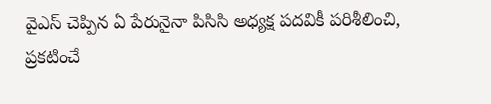వైఎస్ చెప్పిన ఏ పేరునైనా పిసిసి అధ్యక్ష పదవికీ పరిశీలించి, ప్రకటించే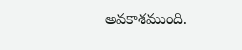అవకాశముంది.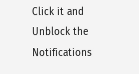Click it and Unblock the Notifications